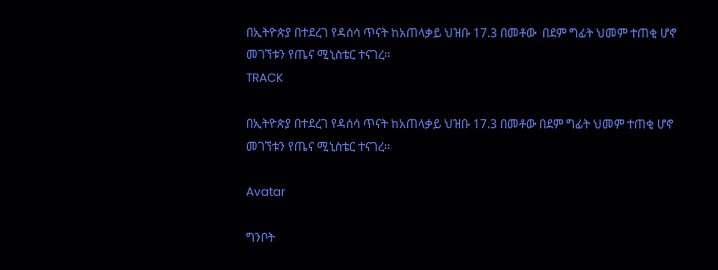በኢትዮጵያ በተደረገ የዳሰሳ ጥናት ከአጠላቃይ ህዝቡ 17.3 በመቶው  በደም ግፊት ህመም ተጠቂ ሆኖ መገኘቱን የጤና ሚኒስቴር ተናገረ፡፡
TRACK

በኢትዮጵያ በተደረገ የዳሰሳ ጥናት ከአጠላቃይ ህዝቡ 17.3 በመቶው በደም ግፊት ህመም ተጠቂ ሆኖ መገኘቱን የጤና ሚኒስቴር ተናገረ፡፡

Avatar

ግንቦት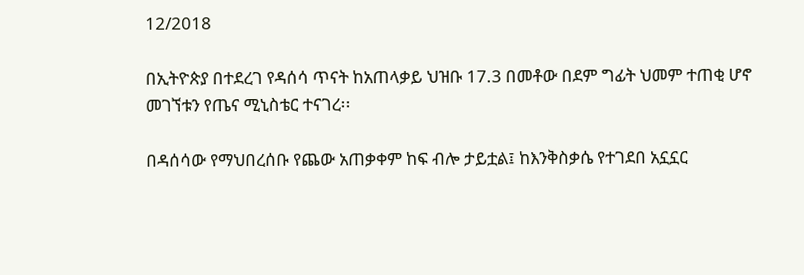12/2018

በኢትዮጵያ በተደረገ የዳሰሳ ጥናት ከአጠላቃይ ህዝቡ 17.3 በመቶው በደም ግፊት ህመም ተጠቂ ሆኖ መገኘቱን የጤና ሚኒስቴር ተናገረ፡፡

በዳሰሳው የማህበረሰቡ የጨው አጠቃቀም ከፍ ብሎ ታይቷል፤ ከእንቅስቃሴ የተገደበ አኗኗር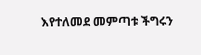እየተለመደ መምጣቱ ችግሩን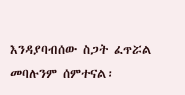እንዳያባብሰው ስጋት ፈጥሯል መባሉንም ሰምተናል፡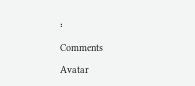፡

Comments

Avatar